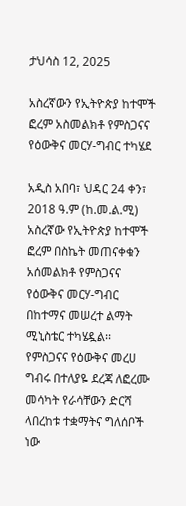ታህሳስ 12, 2025

አስረኛውን የኢትዮጵያ ከተሞች ፎረም አስመልክቶ የምስጋናና የዕውቅና መርሃ-ግብር ተካሄደ

አዲስ አበባ፣ ህዳር 24 ቀን፣ 2018 ዓ.ም (ከ.መ.ል.ሚ) አስረኛው የኢትዮጵያ ከተሞች ፎረም በስኬት መጠናቀቁን አሰመልክቶ የምስጋናና የዕውቅና መርሃ-ግብር በከተማና መሠረተ ልማት ሚኒስቴር ተካሄዷል፡፡ የምስጋናና የዕውቅና መረሀ ግብሩ በተለያዬ ደረጃ ለፎረሙ መሳካት የራሳቸውን ድርሻ ላበረከቱ ተቋማትና ግለሰቦች ነው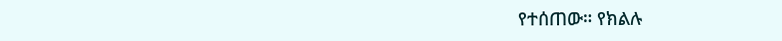የተሰጠው። የክልሉ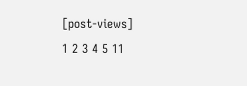[post-views]
1 2 3 4 5 11